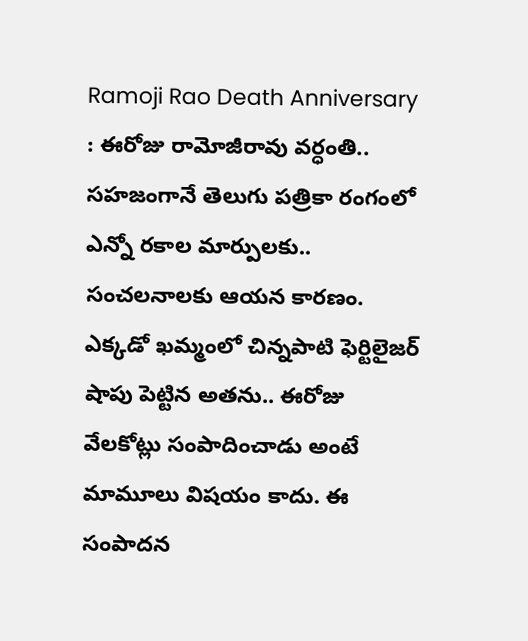Ramoji Rao Death Anniversary : ఈరోజు రామోజీరావు వర్ధంతి.. సహజంగానే తెలుగు పత్రికా రంగంలో ఎన్నో రకాల మార్పులకు.. సంచలనాలకు ఆయన కారణం. ఎక్కడో ఖమ్మంలో చిన్నపాటి ఫెర్టిలైజర్ షాపు పెట్టిన అతను.. ఈరోజు వేలకోట్లు సంపాదించాడు అంటే మామూలు విషయం కాదు. ఈ సంపాదన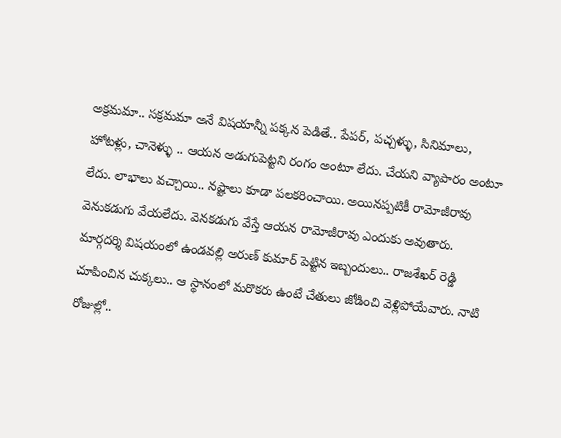అక్రమమా.. సక్రమమా అనే విషయాన్నీ పక్కన పెడితే.. పేపర్, పచ్చళ్ళు, సినిమాలు, హోటళ్లు, చానెళ్ళు .. ఆయన అడుగుపెట్టని రంగం అంటూ లేదు. చేయని వ్యాపారం అంటూ లేదు. లాభాలు వచ్చాయి.. నష్టాలు కూడా పలకరించాయి. అయినప్పటికీ రామోజీరావు వెనుకడుగు వేయలేదు. వెనకడుగు వేస్తే ఆయన రామోజీరావు ఎందుకు అవుతారు.
మార్గదర్శి విషయంలో ఉండవల్లి అరుణ్ కుమార్ పెట్టిన ఇబ్బందులు.. రాజశేఖర్ రెడ్డి చూపించిన చుక్కలు.. ఆ స్థానంలో మరొకరు ఉంటే చేతులు జోడించి వెళ్లిపోయేవారు. నాటి రోజుల్లో..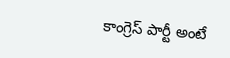కాంగ్రెస్ పార్టీ అంటే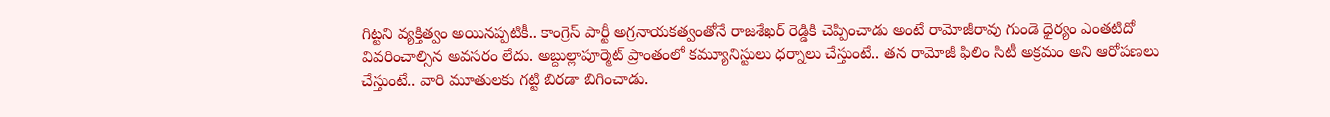గిట్టని వ్యక్తిత్వం అయినప్పటికీ.. కాంగ్రెస్ పార్టీ అగ్రనాయకత్వంతోనే రాజశేఖర్ రెడ్డికి చెప్పించాడు అంటే రామోజీరావు గుండె ధైర్యం ఎంతటిదో వివరించాల్సిన అవసరం లేదు. అబ్దుల్లాపూర్మెట్ ప్రాంతంలో కమ్యూనిస్టులు ధర్నాలు చేస్తుంటే.. తన రామోజీ ఫిలిం సిటీ అక్రమం అని ఆరోపణలు చేస్తుంటే.. వారి మూతులకు గట్టి బిరడా బిగించాడు.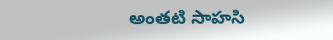అంతటి సాహసి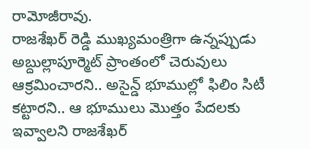రామోజీరావు.
రాజశేఖర్ రెడ్డి ముఖ్యమంత్రిగా ఉన్నప్పుడు అబ్దుల్లాపూర్మెట్ ప్రాంతంలో చెరువులు ఆక్రమించారని.. అసైన్డ్ భూముల్లో ఫిలిం సిటీ కట్టారని.. ఆ భూములు మొత్తం పేదలకు ఇవ్వాలని రాజశేఖర్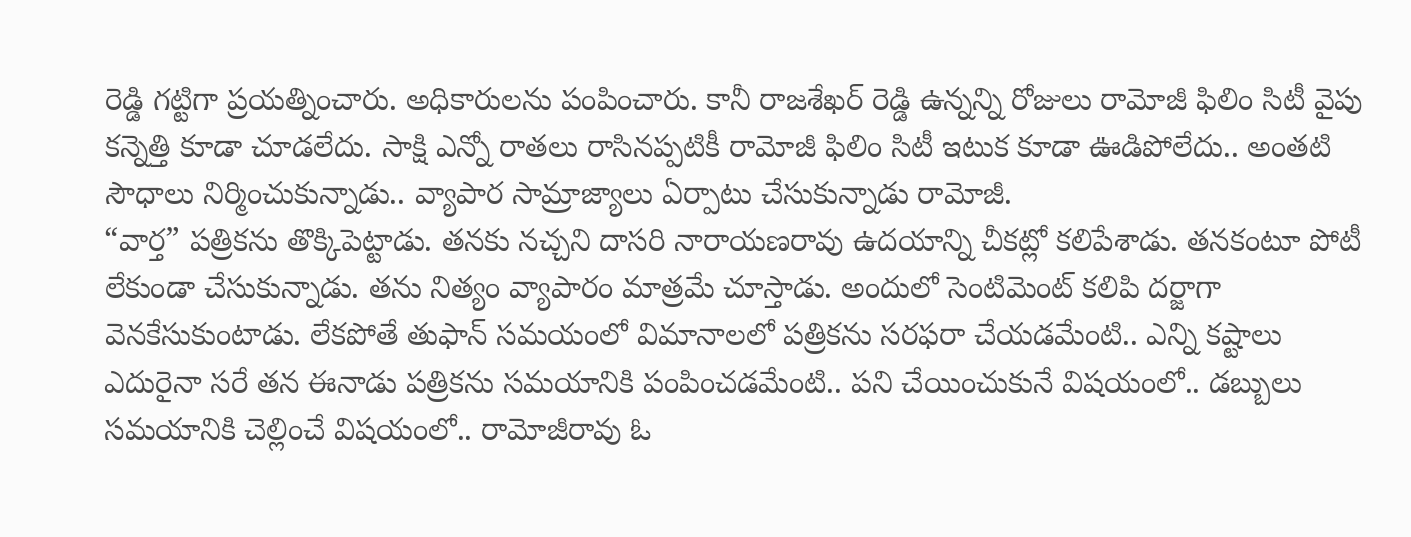రెడ్డి గట్టిగా ప్రయత్నించారు. అధికారులను పంపించారు. కానీ రాజశేఖర్ రెడ్డి ఉన్నన్ని రోజులు రామోజీ ఫిలిం సిటీ వైపు కన్నెత్తి కూడా చూడలేదు. సాక్షి ఎన్నో రాతలు రాసినప్పటికీ రామోజీ ఫిలిం సిటీ ఇటుక కూడా ఊడిపోలేదు.. అంతటి సౌధాలు నిర్మించుకున్నాడు.. వ్యాపార సామ్రాజ్యాలు ఏర్పాటు చేసుకున్నాడు రామోజీ.
“వార్త” పత్రికను తొక్కిపెట్టాడు. తనకు నచ్చని దాసరి నారాయణరావు ఉదయాన్ని చీకట్లో కలిపేశాడు. తనకంటూ పోటీ లేకుండా చేసుకున్నాడు. తను నిత్యం వ్యాపారం మాత్రమే చూస్తాడు. అందులో సెంటిమెంట్ కలిపి దర్జాగా వెనకేసుకుంటాడు. లేకపోతే తుఫాన్ సమయంలో విమానాలలో పత్రికను సరఫరా చేయడమేంటి.. ఎన్ని కష్టాలు ఎదురైనా సరే తన ఈనాడు పత్రికను సమయానికి పంపించడమేంటి.. పని చేయించుకునే విషయంలో.. డబ్బులు సమయానికి చెల్లించే విషయంలో.. రామోజీరావు ఓ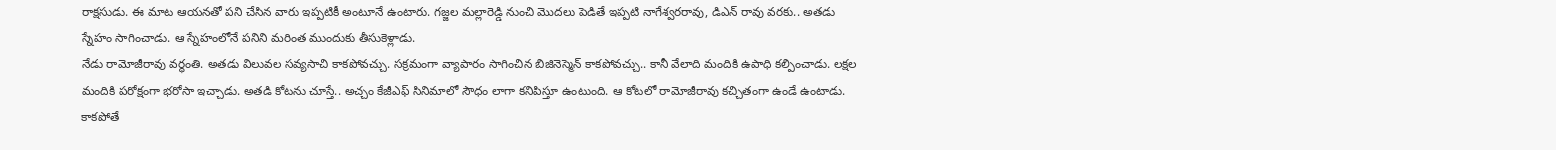రాక్షసుడు. ఈ మాట ఆయనతో పని చేసిన వారు ఇప్పటికీ అంటూనే ఉంటారు. గజ్జల మల్లారెడ్డి నుంచి మొదలు పెడితే ఇప్పటి నాగేశ్వరరావు, డిఎన్ రావు వరకు.. అతడు స్నేహం సాగించాడు. ఆ స్నేహంలోనే పనిని మరింత ముందుకు తీసుకెళ్లాడు.
నేడు రామోజీరావు వర్ధంతి. అతడు విలువల సవ్యసాచి కాకపోవచ్చు. సక్రమంగా వ్యాపారం సాగించిన బిజినెస్మెన్ కాకపోవచ్చు.. కానీ వేలాది మందికి ఉపాధి కల్పించాడు. లక్షల మందికి పరోక్షంగా భరోసా ఇచ్చాడు. అతడి కోటను చూస్తే.. అచ్చం కేజీఎఫ్ సినిమాలో సౌధం లాగా కనిపిస్తూ ఉంటుంది. ఆ కోటలో రామోజీరావు కచ్చితంగా ఉండే ఉంటాడు. కాకపోతే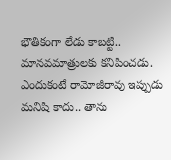భౌతికంగా లేడు కాబట్టి.. మానవమాత్రులకు కనిపించడు. ఎందుకంటే రామోజీరావు ఇప్పుడు మనిషి కాదు.. తాను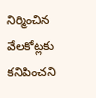నిర్మించిన వేలకోట్లకు కనిపించని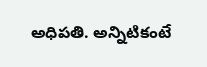అధిపతి. అన్నిటికంటే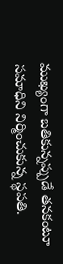ముఖ్యంగా బతికున్నప్పుడే తనకంటూ సమాధిని నిర్మించుకున్న స్థపతి.